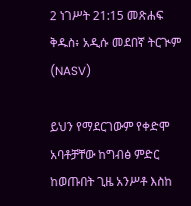2 ነገሥት 21:15 መጽሐፍ ቅዱስ፥ አዲሱ መደበኛ ትርጒም (NASV)

ይህን የማደርገውም የቀድሞ አባቶቻቸው ከግብፅ ምድር ከወጡበት ጊዜ አንሥቶ እስከ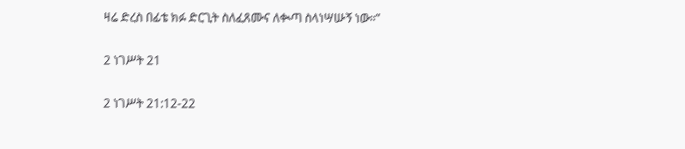ዛሬ ድረስ በፊቴ ክፉ ድርጊት ስለፈጸሙና ለቊጣ ስላነሣሡኝ ነው።”

2 ነገሥት 21

2 ነገሥት 21:12-22